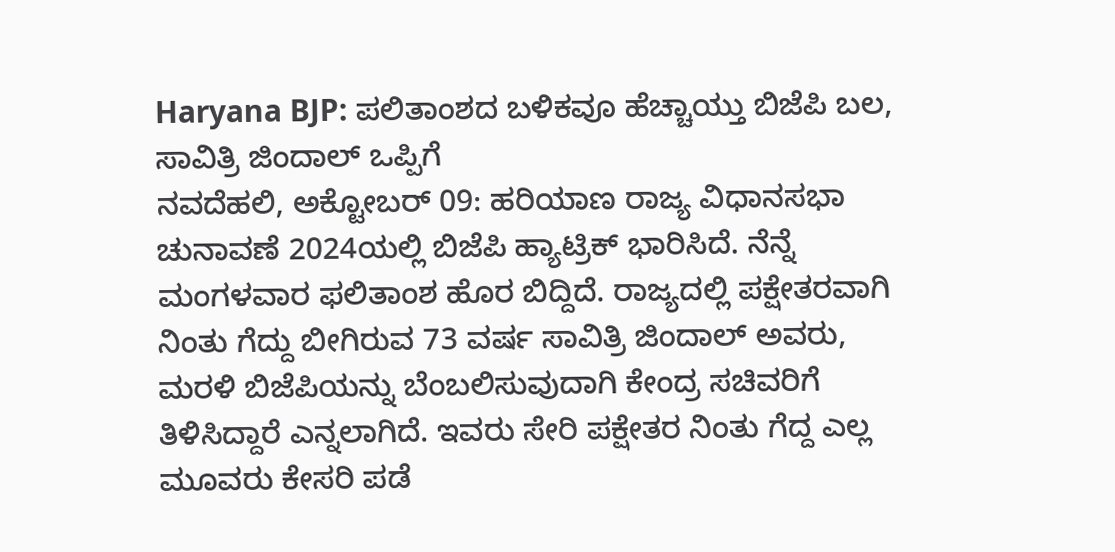Haryana BJP: ಪಲಿತಾಂಶದ ಬಳಿಕವೂ ಹೆಚ್ಚಾಯ್ತು ಬಿಜೆಪಿ ಬಲ, ಸಾವಿತ್ರಿ ಜಿಂದಾಲ್ ಒಪ್ಪಿಗೆ
ನವದೆಹಲಿ, ಅಕ್ಟೋಬರ್ 09: ಹರಿಯಾಣ ರಾಜ್ಯ ವಿಧಾನಸಭಾ ಚುನಾವಣೆ 2024ಯಲ್ಲಿ ಬಿಜೆಪಿ ಹ್ಯಾಟ್ರಿಕ್ ಭಾರಿಸಿದೆ. ನೆನ್ನೆ ಮಂಗಳವಾರ ಫಲಿತಾಂಶ ಹೊರ ಬಿದ್ದಿದೆ. ರಾಜ್ಯದಲ್ಲಿ ಪಕ್ಷೇತರವಾಗಿ ನಿಂತು ಗೆದ್ದು ಬೀಗಿರುವ 73 ವರ್ಷ ಸಾವಿತ್ರಿ ಜಿಂದಾಲ್ ಅವರು, ಮರಳಿ ಬಿಜೆಪಿಯನ್ನು ಬೆಂಬಲಿಸುವುದಾಗಿ ಕೇಂದ್ರ ಸಚಿವರಿಗೆ ತಿಳಿಸಿದ್ದಾರೆ ಎನ್ನಲಾಗಿದೆ. ಇವರು ಸೇರಿ ಪಕ್ಷೇತರ ನಿಂತು ಗೆದ್ದ ಎಲ್ಲ ಮೂವರು ಕೇಸರಿ ಪಡೆ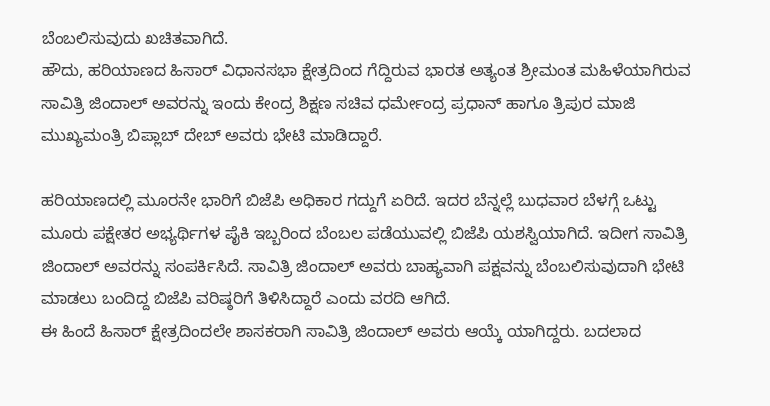ಬೆಂಬಲಿಸುವುದು ಖಚಿತವಾಗಿದೆ.
ಹೌದು, ಹರಿಯಾಣದ ಹಿಸಾರ್ ವಿಧಾನಸಭಾ ಕ್ಷೇತ್ರದಿಂದ ಗೆದ್ದಿರುವ ಭಾರತ ಅತ್ಯಂತ ಶ್ರೀಮಂತ ಮಹಿಳೆಯಾಗಿರುವ ಸಾವಿತ್ರಿ ಜಿಂದಾಲ್ ಅವರನ್ನು ಇಂದು ಕೇಂದ್ರ ಶಿಕ್ಷಣ ಸಚಿವ ಧರ್ಮೇಂದ್ರ ಪ್ರಧಾನ್ ಹಾಗೂ ತ್ರಿಪುರ ಮಾಜಿ ಮುಖ್ಯಮಂತ್ರಿ ಬಿಪ್ಲಾಬ್ ದೇಬ್ ಅವರು ಭೇಟಿ ಮಾಡಿದ್ದಾರೆ.

ಹರಿಯಾಣದಲ್ಲಿ ಮೂರನೇ ಭಾರಿಗೆ ಬಿಜೆಪಿ ಅಧಿಕಾರ ಗದ್ದುಗೆ ಏರಿದೆ. ಇದರ ಬೆನ್ನಲ್ಲೆ ಬುಧವಾರ ಬೆಳಗ್ಗೆ ಒಟ್ಟು ಮೂರು ಪಕ್ಷೇತರ ಅಭ್ಯರ್ಥಿಗಳ ಪೈಕಿ ಇಬ್ಬರಿಂದ ಬೆಂಬಲ ಪಡೆಯುವಲ್ಲಿ ಬಿಜೆಪಿ ಯಶಸ್ವಿಯಾಗಿದೆ. ಇದೀಗ ಸಾವಿತ್ರಿ ಜಿಂದಾಲ್ ಅವರನ್ನು ಸಂಪರ್ಕಿಸಿದೆ. ಸಾವಿತ್ರಿ ಜಿಂದಾಲ್ ಅವರು ಬಾಹ್ಯವಾಗಿ ಪಕ್ಷವನ್ನು ಬೆಂಬಲಿಸುವುದಾಗಿ ಭೇಟಿ ಮಾಡಲು ಬಂದಿದ್ದ ಬಿಜೆಪಿ ವರಿಷ್ಠರಿಗೆ ತಿಳಿಸಿದ್ದಾರೆ ಎಂದು ವರದಿ ಆಗಿದೆ.
ಈ ಹಿಂದೆ ಹಿಸಾರ್ ಕ್ಷೇತ್ರದಿಂದಲೇ ಶಾಸಕರಾಗಿ ಸಾವಿತ್ರಿ ಜಿಂದಾಲ್ ಅವರು ಆಯ್ಕೆ ಯಾಗಿದ್ದರು. ಬದಲಾದ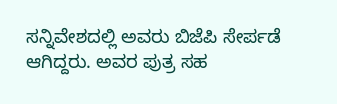ಸನ್ನಿವೇಶದಲ್ಲಿ ಅವರು ಬಿಜೆಪಿ ಸೇರ್ಪಡೆ ಆಗಿದ್ದರು. ಅವರ ಪುತ್ರ ಸಹ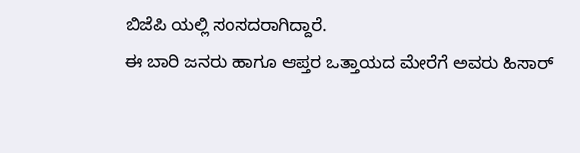ಬಿಜೆಪಿ ಯಲ್ಲಿ ಸಂಸದರಾಗಿದ್ದಾರೆ.
ಈ ಬಾರಿ ಜನರು ಹಾಗೂ ಆಪ್ತರ ಒತ್ತಾಯದ ಮೇರೆಗೆ ಅವರು ಹಿಸಾರ್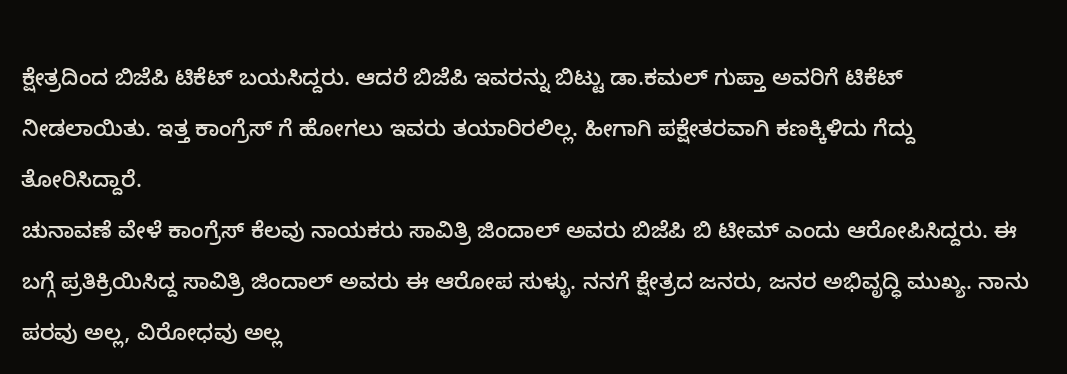ಕ್ಷೇತ್ರದಿಂದ ಬಿಜೆಪಿ ಟಿಕೆಟ್ ಬಯಸಿದ್ದರು. ಆದರೆ ಬಿಜೆಪಿ ಇವರನ್ನು ಬಿಟ್ಟು ಡಾ.ಕಮಲ್ ಗುಪ್ತಾ ಅವರಿಗೆ ಟಿಕೆಟ್ ನೀಡಲಾಯಿತು. ಇತ್ತ ಕಾಂಗ್ರೆಸ್ ಗೆ ಹೋಗಲು ಇವರು ತಯಾರಿರಲಿಲ್ಲ. ಹೀಗಾಗಿ ಪಕ್ಷೇತರವಾಗಿ ಕಣಕ್ಕಿಳಿದು ಗೆದ್ದು ತೋರಿಸಿದ್ದಾರೆ.
ಚುನಾವಣೆ ವೇಳೆ ಕಾಂಗ್ರೆಸ್ ಕೆಲವು ನಾಯಕರು ಸಾವಿತ್ರಿ ಜಿಂದಾಲ್ ಅವರು ಬಿಜೆಪಿ ಬಿ ಟೀಮ್ ಎಂದು ಆರೋಪಿಸಿದ್ದರು. ಈ ಬಗ್ಗೆ ಪ್ರತಿಕ್ರಿಯಿಸಿದ್ದ ಸಾವಿತ್ರಿ ಜಿಂದಾಲ್ ಅವರು ಈ ಆರೋಪ ಸುಳ್ಳು. ನನಗೆ ಕ್ಷೇತ್ರದ ಜನರು, ಜನರ ಅಭಿವೃದ್ಧಿ ಮುಖ್ಯ. ನಾನು ಪರವು ಅಲ್ಲ, ವಿರೋಧವು ಅಲ್ಲ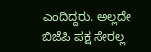ಎಂದಿದ್ದರು. ಅಲ್ಲದೇ ಬಿಜೆಪಿ ಪಕ್ಷ ಸೇರಲ್ಲ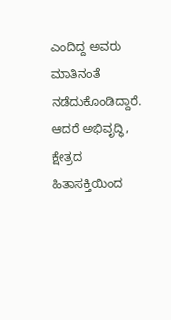ಎಂದಿದ್ದ ಅವರು ಮಾತಿನಂತೆ ನಡೆದುಕೊಂಡಿದ್ದಾರೆ. ಆದರೆ ಅಭಿವೃದ್ಧಿ, ಕ್ಷೇತ್ರದ ಹಿತಾಸಕ್ತಿಯಿಂದ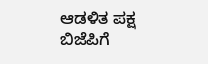ಆಡಳಿತ ಪಕ್ಷ ಬಿಜೆಪಿಗೆ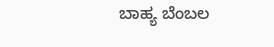ಬಾಹ್ಯ ಬೆಂಬಲ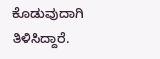ಕೊಡುವುದಾಗಿ ತಿಳಿಸಿದ್ದಾರೆ.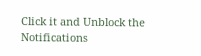Click it and Unblock the Notifications